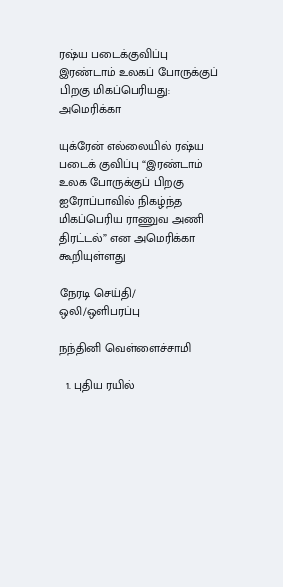ரஷ்ய படைக்குவிப்பு இரண்டாம் உலகப் போருக்குப் பிறகு மிகப்பெரியது: அமெரிக்கா

யுக்ரேன் எல்லையில் ரஷ்ய படைக் குவிப்பு “இரண்டாம் உலக போருக்குப் பிறகு ஐரோப்பாவில் நிகழ்ந்த மிகப்பெரிய ராணுவ அணி திரட்டல்” என அமெரிக்கா கூறியுள்ளது

நேரடி செய்தி/ ஒலி/ஒளிபரப்பு

நந்தினி வெள்ளைச்சாமி

  1. புதிய ரயில்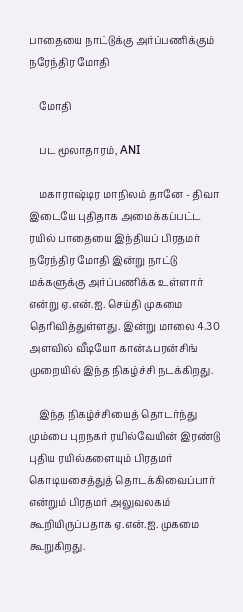பாதையை நாட்டுக்கு அர்ப்பணிக்கும் நரேந்திர மோதி

    மோதி

    பட மூலாதாரம், ANI

    மகாராஷ்டிர மாநிலம் தானே - திவா இடையே புதிதாக அமைக்கப்பட்ட ரயில் பாதையை இந்தியப் பிரதமர் நரேந்திர மோதி இன்று நாட்டு மக்களுக்கு அர்ப்பணிக்க உள்ளார் என்று ஏ.என்.ஐ. செய்தி முகமை தெரிவித்துள்ளது. இன்று மாலை 4.30 அளவில் வீடியோ கான்ஃபரன்சிங் முறையில் இந்த நிகழ்ச்சி நடக்கிறது.

    இந்த நிகழ்ச்சியைத் தொடர்ந்து மும்பை புறநகர் ரயில்வேயின் இரண்டு புதிய ரயில்களையும் பிரதமர் கொடியசைத்துத் தொடக்கிவைப்பார் என்றும் பிரதமர் அலுவலகம் கூறியிருப்பதாக ஏ.என்.ஐ. முகமை கூறுகிறது.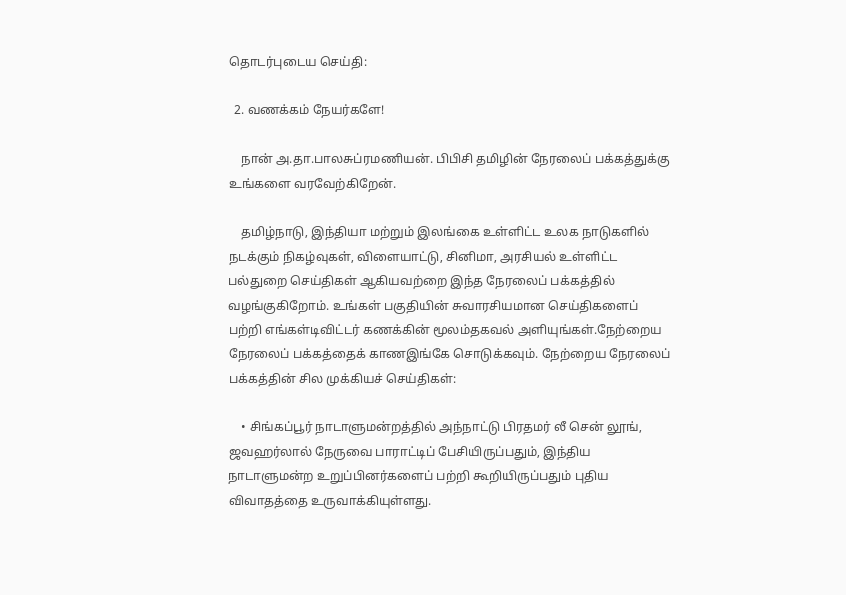தொடர்புடைய செய்தி:

  2. வணக்கம் நேயர்களே!

    நான் அ.தா.பாலசுப்ரமணியன். பிபிசி தமிழின் நேரலைப் பக்கத்துக்கு உங்களை வரவேற்கிறேன்.

    தமிழ்நாடு, இந்தியா மற்றும் இலங்கை உள்ளிட்ட உலக நாடுகளில் நடக்கும் நிகழ்வுகள், விளையாட்டு, சினிமா, அரசியல் உள்ளிட்ட பல்துறை செய்திகள் ஆகியவற்றை இந்த நேரலைப் பக்கத்தில் வழங்குகிறோம். உங்கள் பகுதியின் சுவாரசியமான செய்திகளைப் பற்றி எங்கள்டிவிட்டர் கணக்கின் மூலம்தகவல் அளியுங்கள்.நேற்றைய நேரலைப் பக்கத்தைக் காணஇங்கே சொடுக்கவும். நேற்றைய நேரலைப் பக்கத்தின் சில முக்கியச் செய்திகள்:

    • சிங்கப்பூர் நாடாளுமன்றத்தில் அந்நாட்டு பிரதமர் லீ சென் லூங், ஜவஹர்லால் நேருவை பாராட்டிப் பேசியிருப்பதும், இந்திய நாடாளுமன்ற உறுப்பினர்களைப் பற்றி கூறியிருப்பதும் புதிய விவாதத்தை உருவாக்கியுள்ளது.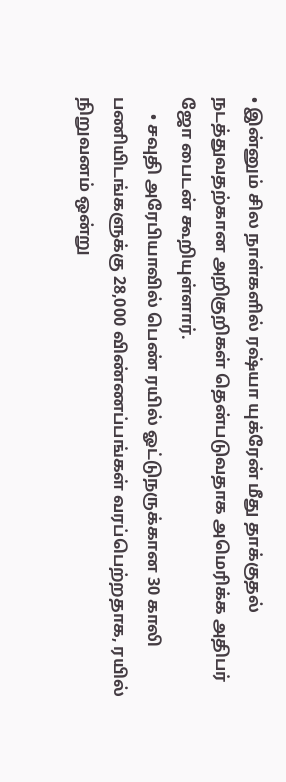• இன்னும் சில நாள்களில் ரஷ்யா யுக்ரேன் மீது தாக்குதல் நடத்துவதற்கான அறிகுறிகள் தென்படுவதாக அமெரிக்க அதிபர் ஜோ பைடன் கூறியுள்ளார்.
    • சவுதி அரேபியாவில் பெண் ரயில் ஓட்டுநருக்கான 30 காலி பணியிடங்களுக்கு 28,000 விண்ணப்பங்கள் வரப்பெற்றதாக, ரயில் நிறுவனம் ஒன்று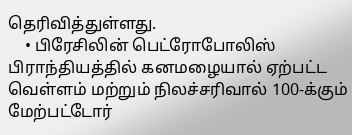தெரிவித்துள்ளது.
    • பிரேசிலின் பெட்ரோபோலிஸ் பிராந்தியத்தில் கனமழையால் ஏற்பட்ட வெள்ளம் மற்றும் நிலச்சரிவால் 100-க்கும் மேற்பட்டோர்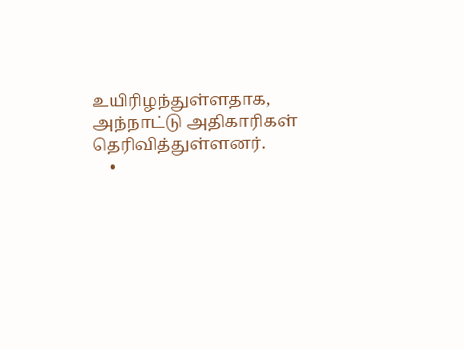உயிரிழந்துள்ளதாக, அந்நாட்டு அதிகாரிகள் தெரிவித்துள்ளனர்.
    •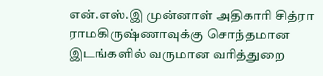என்.எஸ்.இ முன்னாள் அதிகாரி சித்ரா ராமகிருஷ்ணாவுக்கு சொந்தமான இடங்களில் வருமான வரித்துறை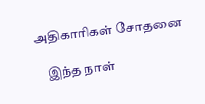அதிகாரிகள் சோதனை

    இந்த நாள்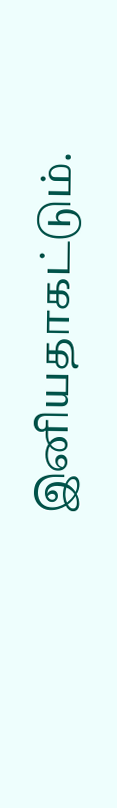இனியதாகட்டும்.